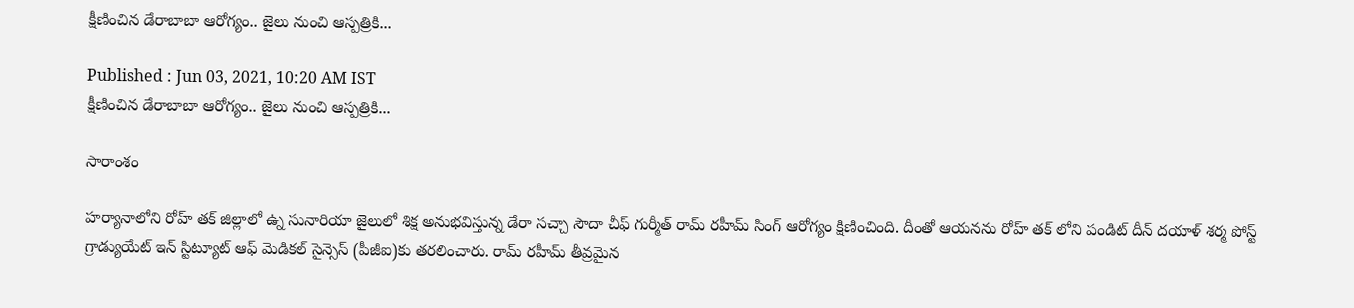క్షీణించిన డేరాబాబా ఆరోగ్యం.. జైలు నుంచి ఆస్పత్రికి...

Published : Jun 03, 2021, 10:20 AM IST
క్షీణించిన డేరాబాబా ఆరోగ్యం.. జైలు నుంచి ఆస్పత్రికి...

సారాంశం

హర్యానాలోని రోహ్ తక్ జిల్లాలో ఉ్న సునారియా జైలులో శిక్ష అనుభవిస్తున్న డేరా సచ్చా సౌదా చీఫ్ గుర్మీత్ రామ్ రహీమ్ సింగ్ ఆరోగ్యం క్షిణించింది. దీంతో ఆయనను రోహ్ తక్ లోని పండిట్ దీన్ దయాళ్ శర్మ పోస్ట్ గ్రాడ్యుయేట్ ఇన్ స్టిట్యూట్ ఆఫ్ మెడికల్ సైన్సెస్ (పీజీఐ)కు తరలించారు. రామ్ రహీమ్ తీవ్రమైన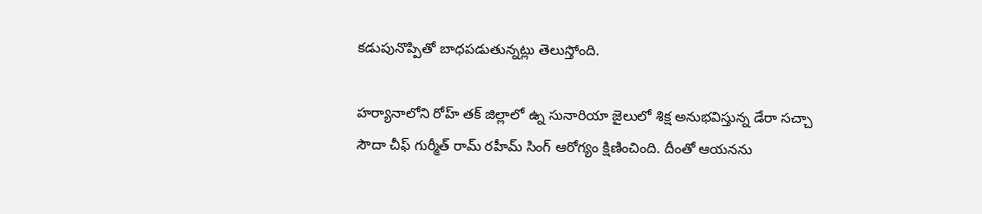కడుపునొప్పితో బాధపడుతున్నట్లు తెలుస్తోంది.

హర్యానాలోని రోహ్ తక్ జిల్లాలో ఉ్న సునారియా జైలులో శిక్ష అనుభవిస్తున్న డేరా సచ్చా సౌదా చీఫ్ గుర్మీత్ రామ్ రహీమ్ సింగ్ ఆరోగ్యం క్షిణించింది. దీంతో ఆయనను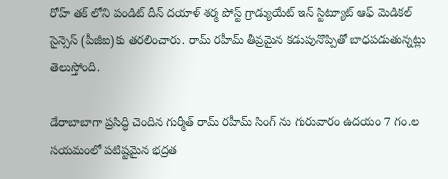రోహ్ తక్ లోని పండిట్ దీన్ దయాళ్ శర్మ పోస్ట్ గ్రాడ్యుయేట్ ఇన్ స్టిట్యూట్ ఆఫ్ మెడికల్ సైన్సెస్ (పీజీఐ)కు తరలించారు. రామ్ రహీమ్ తీవ్రమైన కడుపునొప్పితో బాధపడుతున్నట్లు తెలుస్తోంది.

డేరాబాబాగా ప్రసిద్ధి చెందిన గుర్మీత్ రామ్ రహీమ్ సింగ్ ను గురువారం ఉదయం 7 గం.ల సయమంలో పటిష్టమైన భద్రత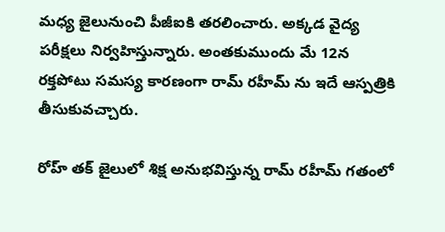మధ్య జైలునుంచి పీజీఐకి తరలించారు. అక్కడ వైద్య పరీక్షలు నిర్వహిస్తున్నారు. అంతకుముందు మే 12న రక్తపోటు సమస్య కారణంగా రామ్ రహీమ్ ను ఇదే ఆస్పత్రికి తీసుకువచ్చారు.

రోహ్ తక్ జైలులో శిక్ష అనుభవిస్తున్న రామ్ రహీమ్ గతంలో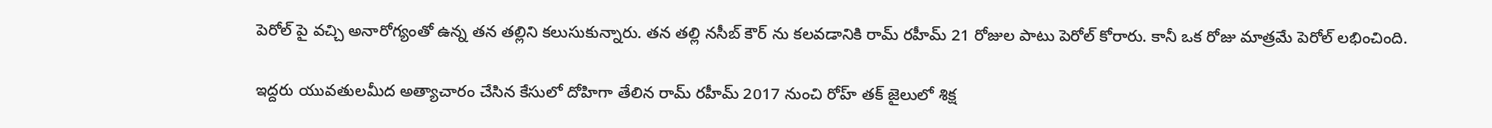పెరోల్ పై వచ్చి అనారోగ్యంతో ఉన్న తన తల్లిని కలుసుకున్నారు. తన తల్లి నసీబ్ కౌర్ ను కలవడానికి రామ్ రహీమ్ 21 రోజుల పాటు పెరోల్ కోరారు. కానీ ఒక రోజు మాత్రమే పెరోల్ లభించింది.

ఇద్దరు యువతులమీద అత్యాచారం చేసిన కేసులో దోహిగా తేలిన రామ్ రహీమ్ 2017 నుంచి రోహ్ తక్ జైలులో శిక్ష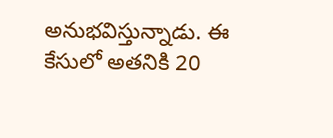అనుభవిస్తున్నాడు. ఈ కేసులో అతనికి 20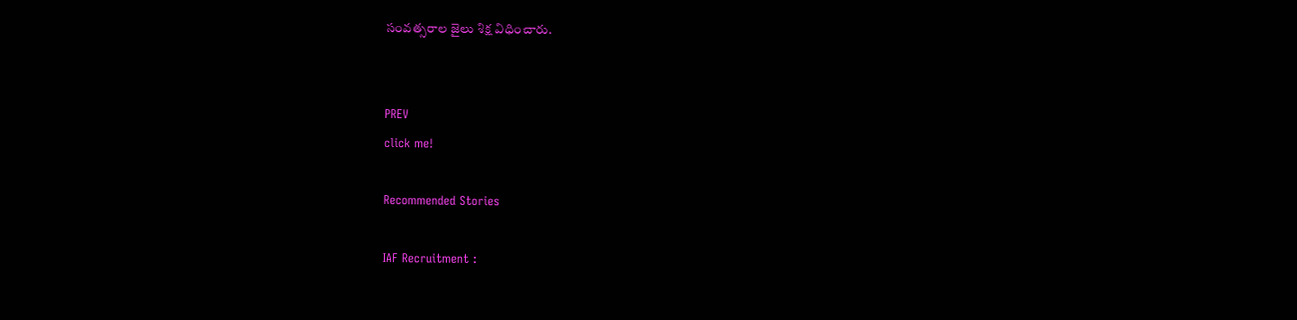సంవత్సరాల జైలు శిక్ష విధించారు.


PREV
click me!

Recommended Stories

IAF Recruitment :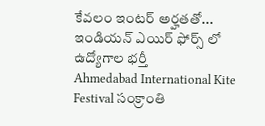కేవలం ఇంటర్ అర్హతతో... ఇండియన్ ఎయిర్ ఫోర్స్ లో ఉద్యోగాల భర్తీ
Ahmedabad International Kite Festival సంక్రాంతి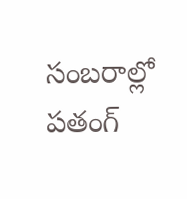సంబరాల్లో పతంగ్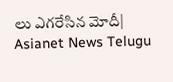లు ఎగరేసిన మోదీ| Asianet News Telugu